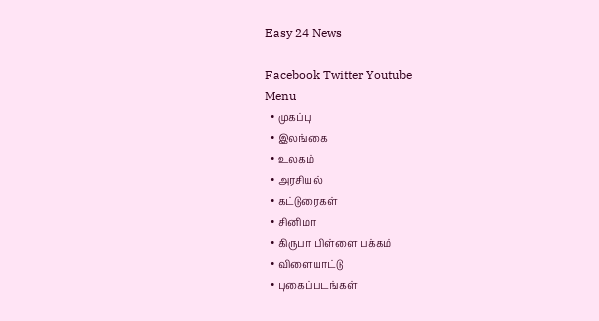Easy 24 News

Facebook Twitter Youtube
Menu
  • முகப்பு
  • இலங்கை
  • உலகம்
  • அரசியல்
  • கட்டுரைகள்
  • சினிமா
  • கிருபா பிள்ளை பக்கம்
  • விளையாட்டு
  • புகைப்படங்கள்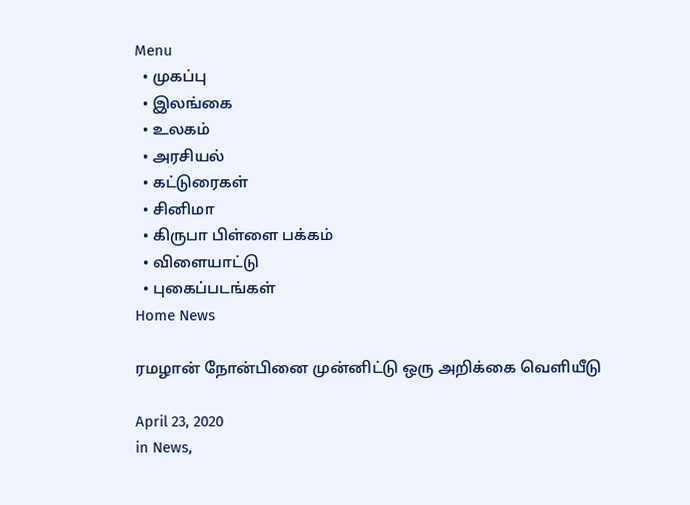Menu
  • முகப்பு
  • இலங்கை
  • உலகம்
  • அரசியல்
  • கட்டுரைகள்
  • சினிமா
  • கிருபா பிள்ளை பக்கம்
  • விளையாட்டு
  • புகைப்படங்கள்
Home News

ரமழான் நோன்பினை முன்னிட்டு ஒரு அறிக்கை வெளியீடு

April 23, 2020
in News,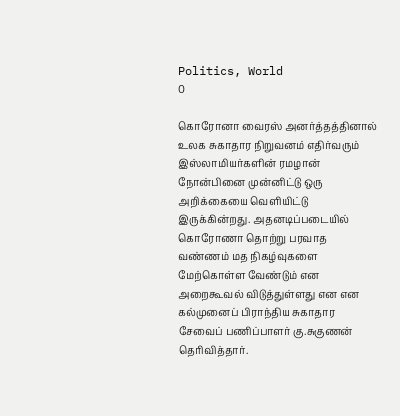Politics, World
0

கொரோனா வைரஸ் அனர்த்தத்தினால் உலக சுகாதார நிறுவனம் எதிர்வரும் இஸ்லாமியர்களின் ரமழான் நோன்பினை முன்னிட்டு ஒரு அறிக்கையை வெளியிட்டு இருக்கின்றது. அதனடிப்படையில் கொரோணா தொற்று பரவாத வண்ணம் மத நிகழ்வுகளை மேற்கொள்ள வேண்டும் என அறைகூவல் விடுத்துள்ளது என என கல்முனைப் பிராந்திய சுகாதார சேவைப் பணிப்பாளர் கு.சுகுணன் தெரிவித்தார்.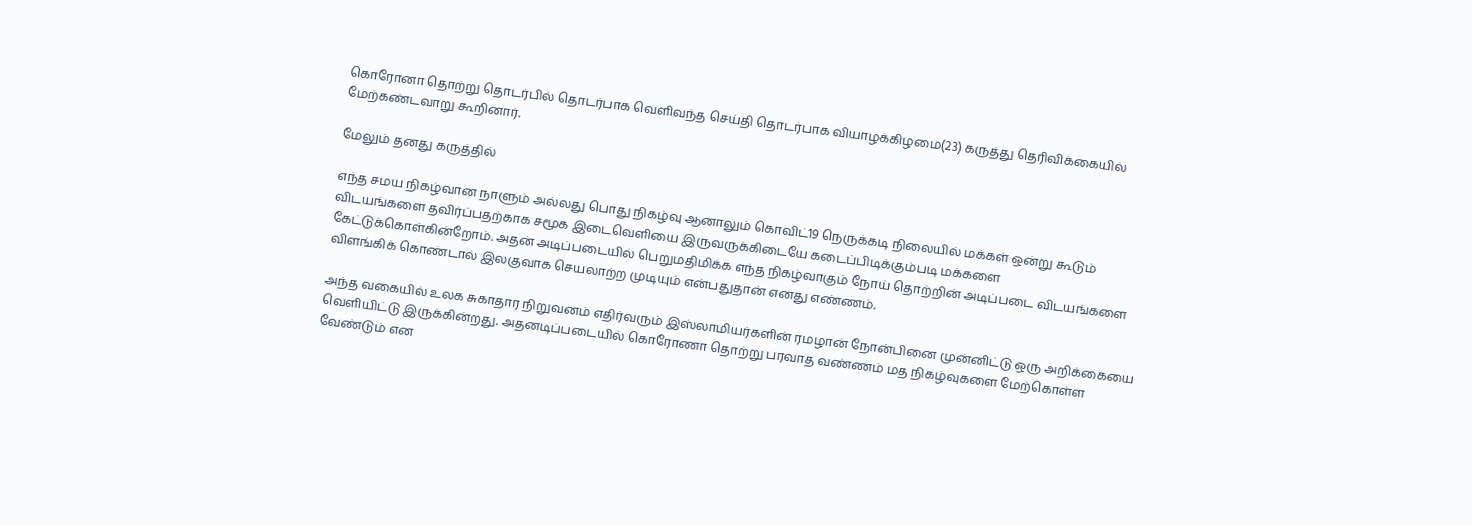கொரோனா தொற்று தொடர்பில் தொடர்பாக வெளிவந்த செய்தி தொடர்பாக வியாழக்கிழமை(23) கருத்து தெரிவிக்கையில் மேற்கண்டவாறு கூறினார்.

மேலும் தனது கருத்தில்

எந்த சமய நிகழ்வான நாளும் அல்லது பொது நிகழ்வு ஆனாலும் கொவிட்19 நெருக்கடி நிலையில் மக்கள் ஒன்று கூடும் விடயங்களை தவிர்ப்பதற்காக சமூக இடைவெளியை இருவருக்கிடையே கடைப்பிடிக்கும்படி மக்களை கேட்டுக்கொள்கின்றோம். அதன் அடிப்படையில் பெறுமதிமிக்க எந்த நிகழ்வாகும் நோய் தொற்றின் அடிப்படை விடயங்களை விளங்கிக் கொண்டால் இலகுவாக செயலாற்ற முடியும் என்பதுதான் எனது எண்ணம்.

அந்த வகையில் உலக சுகாதார நிறுவனம் எதிர்வரும் இஸ்லாமியர்களின் ரமழான் நோன்பினை முன்னிட்டு ஒரு அறிக்கையை வெளியிட்டு இருக்கின்றது. அதனடிப்படையில் கொரோணா தொற்று பரவாத வண்ணம் மத நிகழ்வுகளை மேற்கொள்ள வேண்டும் என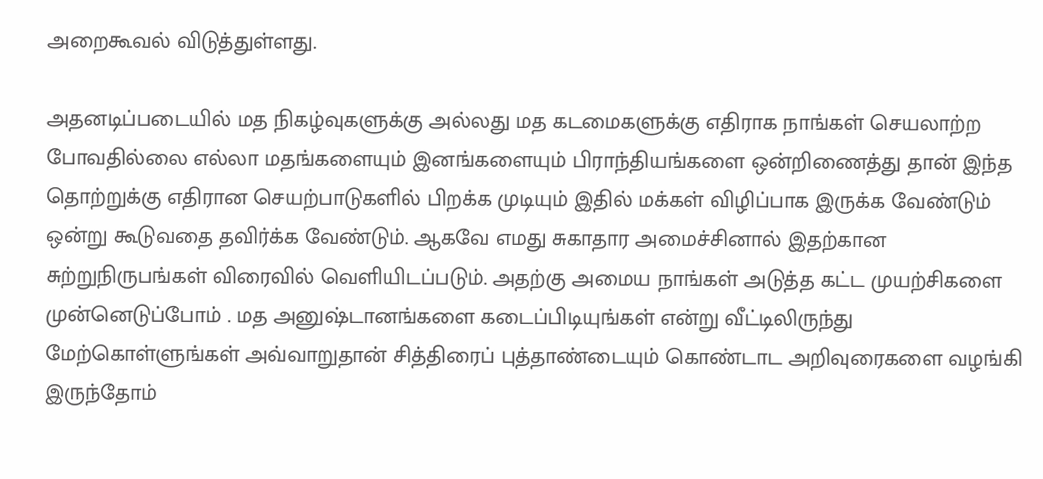அறைகூவல் விடுத்துள்ளது.

அதனடிப்படையில் மத நிகழ்வுகளுக்கு அல்லது மத கடமைகளுக்கு எதிராக நாங்கள் செயலாற்ற போவதில்லை எல்லா மதங்களையும் இனங்களையும் பிராந்தியங்களை ஒன்றிணைத்து தான் இந்த தொற்றுக்கு எதிரான செயற்பாடுகளில் பிறக்க முடியும் இதில் மக்கள் விழிப்பாக இருக்க வேண்டும் ஒன்று கூடுவதை தவிர்க்க வேண்டும். ஆகவே எமது சுகாதார அமைச்சினால் இதற்கான சுற்றுநிருபங்கள் விரைவில் வெளியிடப்படும். அதற்கு அமைய நாங்கள் அடுத்த கட்ட முயற்சிகளை முன்னெடுப்போம் . மத அனுஷ்டானங்களை கடைப்பிடியுங்கள் என்று வீட்டிலிருந்து மேற்கொள்ளுங்கள் அவ்வாறுதான் சித்திரைப் புத்தாண்டையும் கொண்டாட அறிவுரைகளை வழங்கி இருந்தோம்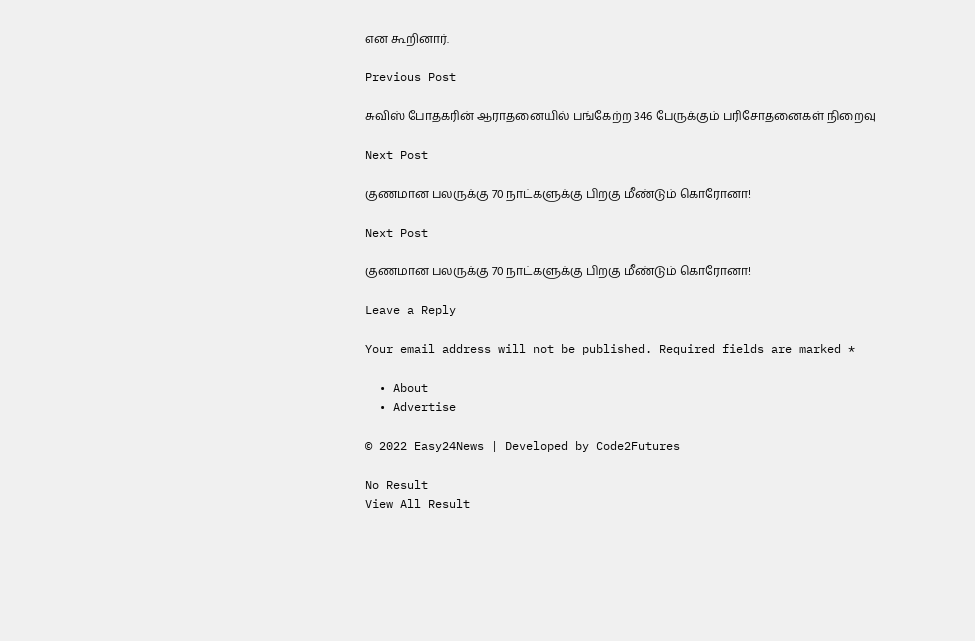என கூறினார்.

Previous Post

சுவிஸ் போதகரின் ஆராதனையில் பங்கேற்ற 346 பேருக்கும் பரிசோதனைகள் நிறைவு

Next Post

குணமான பலருக்கு 70 நாட்களுக்கு பிறகு மீண்டும் கொரோனா!

Next Post

குணமான பலருக்கு 70 நாட்களுக்கு பிறகு மீண்டும் கொரோனா!

Leave a Reply

Your email address will not be published. Required fields are marked *

  • About
  • Advertise

© 2022 Easy24News | Developed by Code2Futures

No Result
View All Result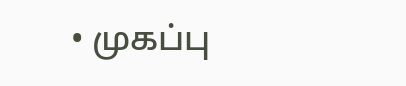• முகப்பு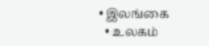• இலங்கை
  • உலகம்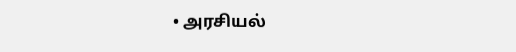• அரசியல்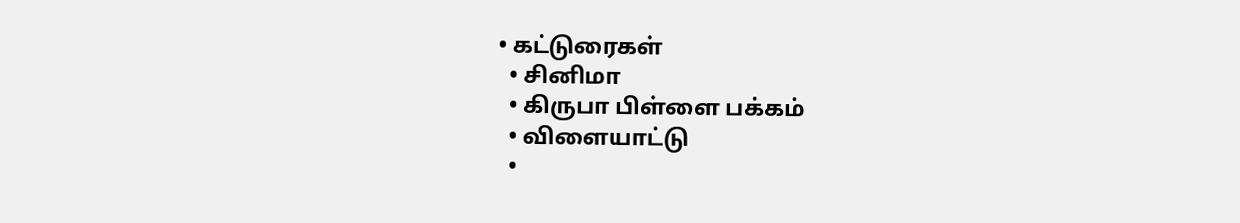• கட்டுரைகள்
  • சினிமா
  • கிருபா பிள்ளை பக்கம்
  • விளையாட்டு
  •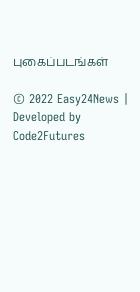புகைப்படங்கள்

© 2022 Easy24News | Developed by Code2Futures